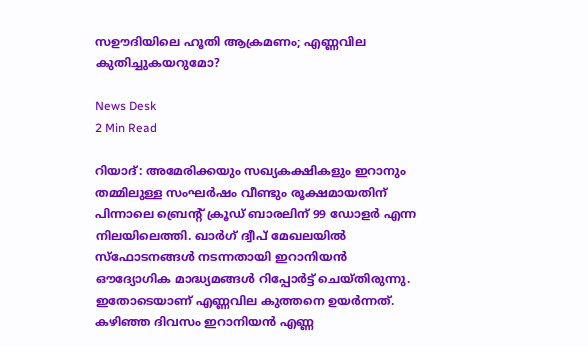സഊദിയിലെ ഹൂതി ആക്രമണം; എണ്ണവില കുതിച്ചുകയറുമോ?

News Desk
2 Min Read

റിയാദ്: അമേരിക്കയും സഖ്യകക്ഷികളും ഇറാനും തമ്മിലുള്ള സംഘർഷം വീണ്ടും രൂക്ഷമായതിന് പിന്നാലെ ബ്രെന്റ് ക്രൂഡ് ബാരലിന് 99 ഡോളർ എന്ന നിലയിലെത്തി. ഖാർഗ് ദ്വീപ് മേഖലയിൽ സ്‌ഫോടനങ്ങൾ നടന്നതായി ഇറാനിയൻ ഔദ്യോഗിക മാദ്ധ്യമങ്ങൾ റിപ്പോർട്ട് ചെയ്തിരുന്നു. ഇതോടെയാണ് എണ്ണവില കുത്തനെ ഉയർന്നത്. കഴിഞ്ഞ ദിവസം ഇറാനിയൻ എണ്ണ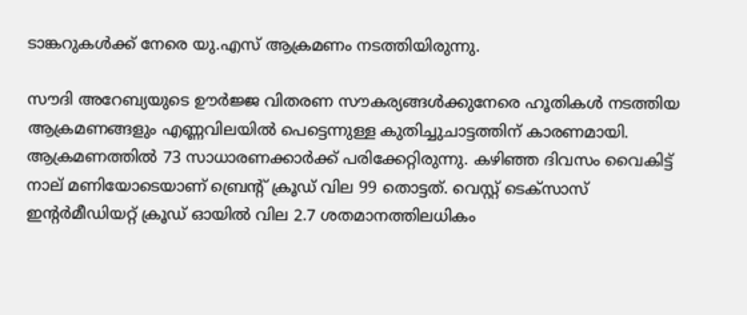ടാങ്കറുകൾക്ക് നേരെ യു.എസ് ആക്രമണം നടത്തിയിരുന്നു.

സൗദി അറേബ്യയുടെ ഊർജ്ജ വിതരണ സൗകര്യങ്ങൾക്കുനേരെ ഹൂതികൾ നടത്തിയ ആക്രമണങ്ങളും എണ്ണവിലയിൽ പെട്ടെന്നുള്ള കുതിച്ചുചാട്ടത്തിന് കാരണമായി. ആക്രമണത്തിൽ 73 സാധാരണക്കാർക്ക് പരിക്കേറ്റിരുന്നു. കഴിഞ്ഞ ദിവസം വൈകിട്ട് നാല് മണിയോടെയാണ് ബ്രെന്റ് ക്രൂഡ് വില 99 തൊട്ടത്. വെസ്റ്റ് ടെക്സാസ് ഇന്റർമീഡിയറ്റ് ക്രൂഡ് ഓയിൽ വില 2.7 ശതമാനത്തിലധികം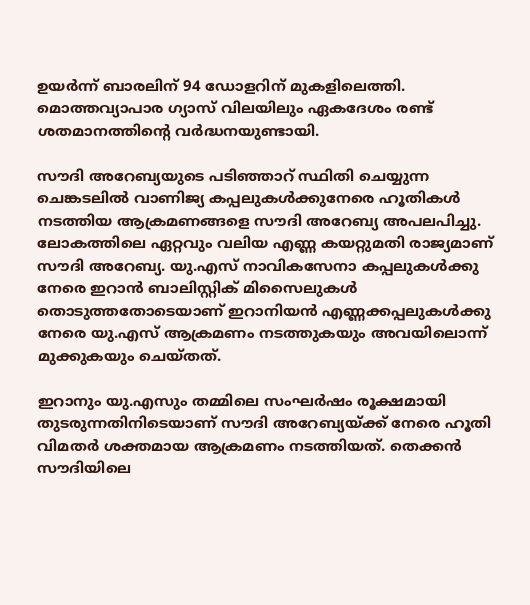ഉയർന്ന് ബാരലിന് 94 ഡോളറിന് മുകളിലെത്തി. മൊത്തവ്യാപാര ഗ്യാസ് വിലയിലും ഏകദേശം രണ്ട് ശതമാനത്തിന്റെ വർദ്ധനയുണ്ടായി.

സൗദി അറേബ്യയുടെ പടിഞ്ഞാറ് സ്ഥിതി ചെയ്യുന്ന ചെങ്കടലിൽ വാണിജ്യ കപ്പലുകൾക്കുനേരെ ഹൂതികൾ നടത്തിയ ആക്രമണങ്ങളെ സൗദി അറേബ്യ അപലപിച്ചു. ലോകത്തിലെ ഏറ്റവും വലിയ എണ്ണ കയറ്റുമതി രാജ്യമാണ് സൗദി അറേബ്യ. യു.എസ് നാവികസേനാ കപ്പലുകൾക്കു നേരെ ഇറാൻ ബാലിസ്റ്റിക് മിസൈലുകൾ തൊടുത്തതോടെയാണ് ഇറാനിയൻ എണ്ണക്കപ്പലുകൾക്കു നേരെ യു.എസ് ആക്രമണം നടത്തുകയും അവയിലൊന്ന് മുക്കുകയും ചെയ്തത്.

ഇറാനും യു.എസും തമ്മിലെ സംഘർഷം രൂക്ഷമായി തുടരുന്നതിനിടെയാണ് സൗദി അറേബ്യയ്ക്ക് നേരെ ഹൂതി വിമതർ ശക്തമായ ആക്രമണം നടത്തിയത്. തെക്കൻ സൗദിയിലെ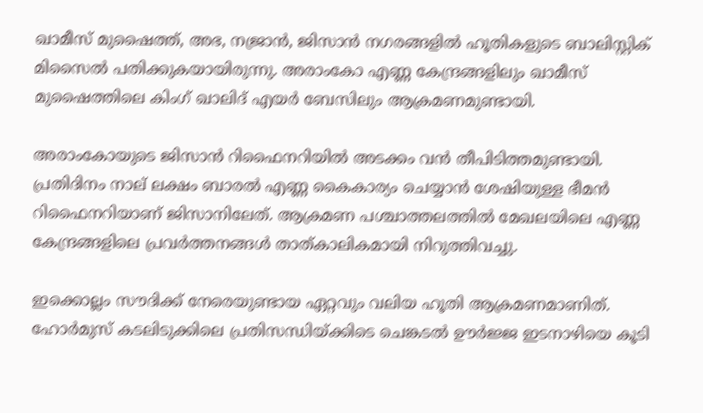ഖാമീസ് മുഷൈത്ത്, അഭ, നജ്രാൻ, ജിസാൻ നഗരങ്ങളിൽ ഹൂതികളുടെ ബാലിസ്റ്റിക് മിസൈൽ പതിക്കുകയായിരുന്നു. അരാംകോ എണ്ണ കേന്ദ്രങ്ങളിലും ഖാമീസ് മുഷൈത്തിലെ കിംഗ് ഖാലിദ് എയർ ബേസിലും ആക്രമണമുണ്ടായി.

അരാംകോയുടെ ജിസാൻ റിഫൈനറിയിൽ അടക്കം വൻ തീപിടിത്തമുണ്ടായി. പ്രതിദിനം നാല് ലക്ഷം ബാരൽ എണ്ണ കൈകാര്യം ചെയ്യാൻ ശേഷിയുള്ള ഭീമൻ റിഫൈനറിയാണ് ജിസാനിലേത്. ആക്രമണ പശ്ചാത്തലത്തിൽ മേഖലയിലെ എണ്ണ കേന്ദ്രങ്ങളിലെ പ്രവർത്തനങ്ങൾ താത്കാലികമായി നിറുത്തിവച്ചു.

ഇക്കൊല്ലം സൗദിക്ക് നേരെയുണ്ടായ ഏറ്റവും വലിയ ഹൂതി ആക്രമണമാണിത്. ഹോർമുസ് കടലിടുക്കിലെ പ്രതിസന്ധിയ്ക്കിടെ ചെങ്കടൽ ഊർജ്ജ ഇടനാഴിയെ കൂടി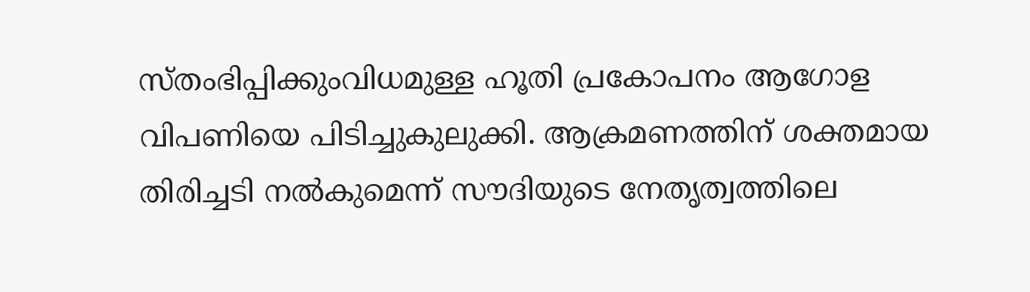സ്തംഭിപ്പിക്കുംവിധമുള്ള ഹൂതി പ്രകോപനം ആഗോള വിപണിയെ പിടിച്ചുകുലുക്കി. ആക്രമണത്തിന് ശക്തമായ തിരിച്ചടി നൽകുമെന്ന് സൗദിയുടെ നേതൃത്വത്തിലെ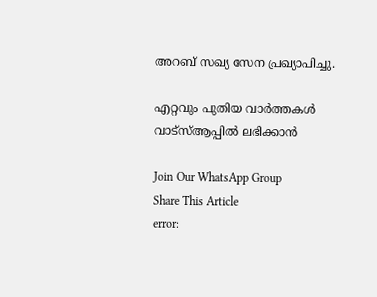അറബ് സഖ്യ സേന പ്രഖ്യാപിച്ചു.

എറ്റവും പുതിയ വാർത്തകൾ വാട്സ്ആപ്പിൽ ലഭിക്കാൻ

Join Our WhatsApp Group
Share This Article
error: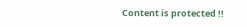Content is protected !!